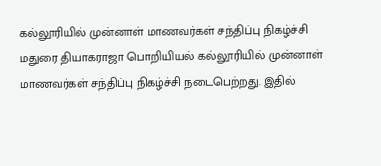கல்லூரியில் முன்னாள் மாணவர்கள் சந்திப்பு நிகழ்ச்சி
மதுரை தியாகராஜா பொறியியல் கல்லூரியில் முன்னாள் மாணவர்கள் சந்திப்பு நிகழ்ச்சி நடைபெற்றது. இதில்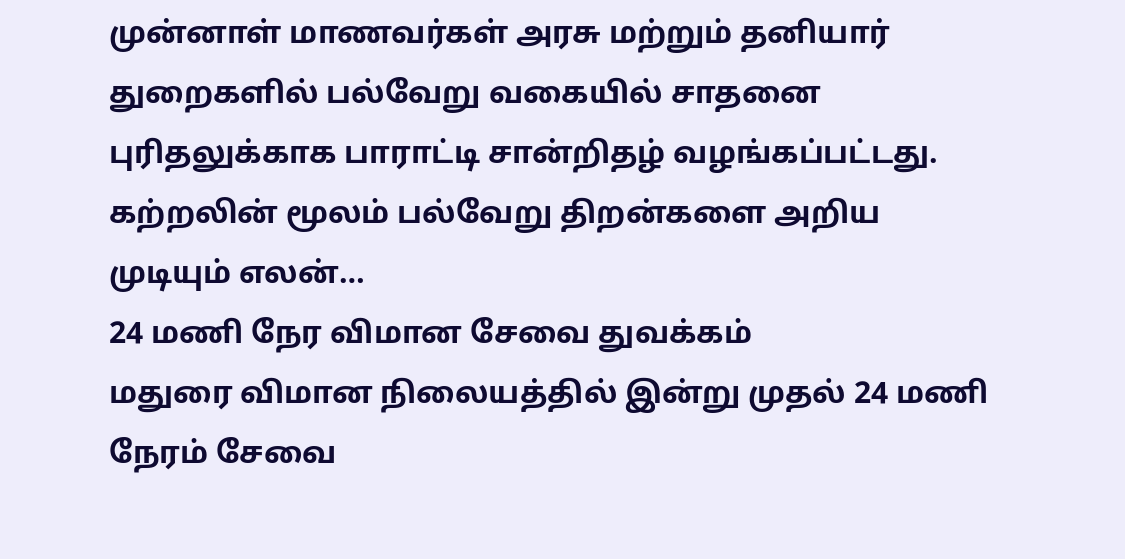முன்னாள் மாணவர்கள் அரசு மற்றும் தனியார் துறைகளில் பல்வேறு வகையில் சாதனை புரிதலுக்காக பாராட்டி சான்றிதழ் வழங்கப்பட்டது. கற்றலின் மூலம் பல்வேறு திறன்களை அறிய முடியும் எலன்…
24 மணி நேர விமான சேவை துவக்கம்
மதுரை விமான நிலையத்தில் இன்று முதல் 24 மணி நேரம் சேவை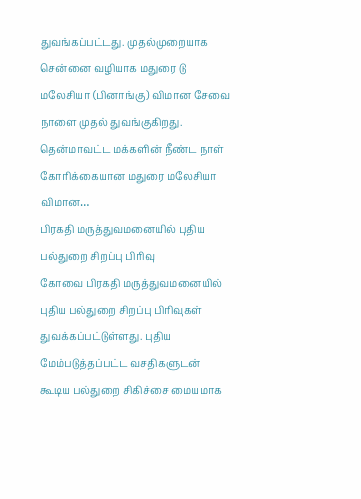துவங்கப்பட்டது. முதல்முறையாக சென்னை வழியாக மதுரை டு மலேசியா (பினாங்கு) விமான சேவை நாளை முதல் துவங்குகிறது. தென்மாவட்ட மக்களின் நீண்ட நாள் கோரிக்கையான மதுரை மலேசியா விமான…
பிரகதி மருத்துவமனையில் புதிய பல்துறை சிறப்பு பிரிவு
கோவை பிரகதி மருத்துவமனையில் புதிய பல்துறை சிறப்பு பிரிவுகள் துவக்கப்பட்டுள்ளது. புதிய மேம்படுத்தப்பட்ட வசதிகளுடன் கூடிய பல்துறை சிகிச்சை மையமாக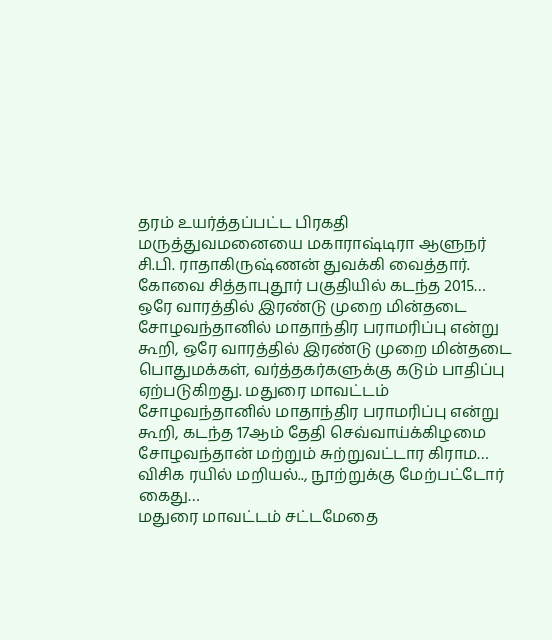தரம் உயர்த்தப்பட்ட பிரகதி மருத்துவமனையை மகாராஷ்டிரா ஆளுநர் சி.பி. ராதாகிருஷ்ணன் துவக்கி வைத்தார். கோவை சித்தாபுதூர் பகுதியில் கடந்த 2015…
ஒரே வாரத்தில் இரண்டு முறை மின்தடை
சோழவந்தானில் மாதாந்திர பராமரிப்பு என்று கூறி, ஒரே வாரத்தில் இரண்டு முறை மின்தடை பொதுமக்கள், வர்த்தகர்களுக்கு கடும் பாதிப்பு ஏற்படுகிறது. மதுரை மாவட்டம் சோழவந்தானில் மாதாந்திர பராமரிப்பு என்று கூறி, கடந்த 17ஆம் தேதி செவ்வாய்க்கிழமை சோழவந்தான் மற்றும் சுற்றுவட்டார கிராம…
விசிக ரயில் மறியல்.., நூற்றுக்கு மேற்பட்டோர் கைது…
மதுரை மாவட்டம் சட்டமேதை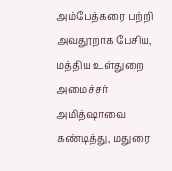அம்பேத்கரை பற்றி அவதூறாக பேசிய, மத்திய உள்துறை அமைச்சர் அமித்ஷாவை கண்டித்து, மதுரை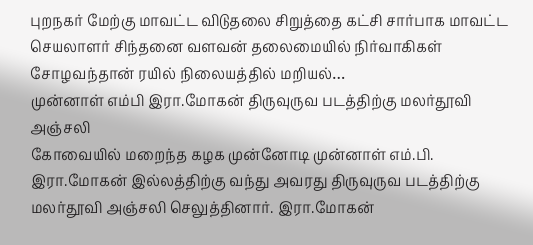புறநகர் மேற்கு மாவட்ட விடுதலை சிறுத்தை கட்சி சார்பாக மாவட்ட செயலாளர் சிந்தனை வளவன் தலைமையில் நிர்வாகிகள் சோழவந்தான் ரயில் நிலையத்தில் மறியல்…
முன்னாள் எம்பி இரா.மோகன் திருவுருவ படத்திற்கு மலர்தூவி அஞ்சலி
கோவையில் மறைந்த கழக முன்னோடி முன்னாள் எம்.பி. இரா.மோகன் இல்லத்திற்கு வந்து அவரது திருவுருவ படத்திற்கு மலர்தூவி அஞ்சலி செலுத்தினார். இரா.மோகன்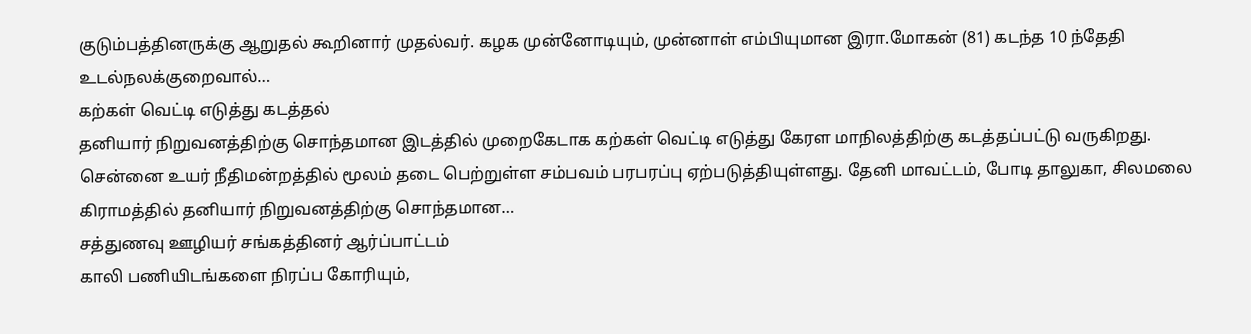குடும்பத்தினருக்கு ஆறுதல் கூறினார் முதல்வர். கழக முன்னோடியும், முன்னாள் எம்பியுமான இரா.மோகன் (81) கடந்த 10 ந்தேதி உடல்நலக்குறைவால்…
கற்கள் வெட்டி எடுத்து கடத்தல்
தனியார் நிறுவனத்திற்கு சொந்தமான இடத்தில் முறைகேடாக கற்கள் வெட்டி எடுத்து கேரள மாநிலத்திற்கு கடத்தப்பட்டு வருகிறது. சென்னை உயர் நீதிமன்றத்தில் மூலம் தடை பெற்றுள்ள சம்பவம் பரபரப்பு ஏற்படுத்தியுள்ளது. தேனி மாவட்டம், போடி தாலுகா, சிலமலை கிராமத்தில் தனியார் நிறுவனத்திற்கு சொந்தமான…
சத்துணவு ஊழியர் சங்கத்தினர் ஆர்ப்பாட்டம்
காலி பணியிடங்களை நிரப்ப கோரியும்,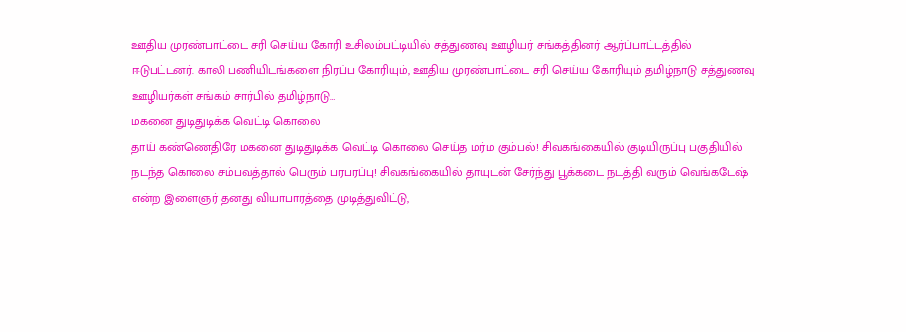ஊதிய முரண்பாட்டை சரி செய்ய கோரி உசிலம்பட்டியில் சத்துணவு ஊழியர் சங்கத்தினர் ஆர்ப்பாட்டத்தில் ஈடுபட்டனர். காலி பணியிடங்களை நிரப்ப கோரியும், ஊதிய முரண்பாட்டை சரி செய்ய கோரியும் தமிழ்நாடு சத்துணவு ஊழியர்கள் சங்கம் சார்பில் தமிழ்நாடு…
மகனை துடிதுடிக்க வெட்டி கொலை
தாய் கண்ணெதிரே மகனை துடிதுடிக்க வெட்டி கொலை செய்த மர்ம கும்பல்! சிவகங்கையில் குடியிருப்பு பகுதியில் நடந்த கொலை சம்பவத்தால் பெரும் பரபரப்பு! சிவகங்கையில் தாயுடன் சேர்ந்து பூக்கடை நடத்தி வரும் வெங்கடேஷ் என்ற இளைஞர் தனது வியாபாரத்தை முடித்துவிட்டு,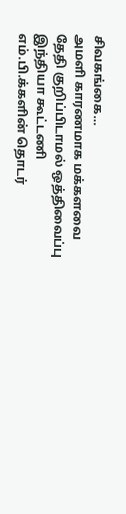சிவகங்கை…
அமளி காரணமாக மக்களவை தேதி குறிப்பிடாமல் ஒத்திவைப்பு
இந்தியா கூட்டணி எம்.பி.க்களின் தொடர்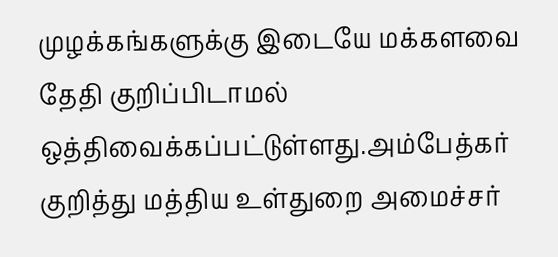முழக்கங்களுக்கு இடையே மக்களவை தேதி குறிப்பிடாமல் ஒத்திவைக்கப்பட்டுள்ளது.அம்பேத்கர் குறித்து மத்திய உள்துறை அமைச்சர்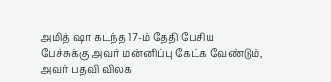அமித் ஷா கடந்த 17-ம் தேதி பேசிய பேச்சுக்கு அவர் மன்னிப்பு கேட்க வேண்டும், அவர் பதவி விலக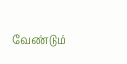வேண்டும்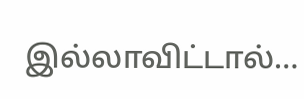இல்லாவிட்டால்…